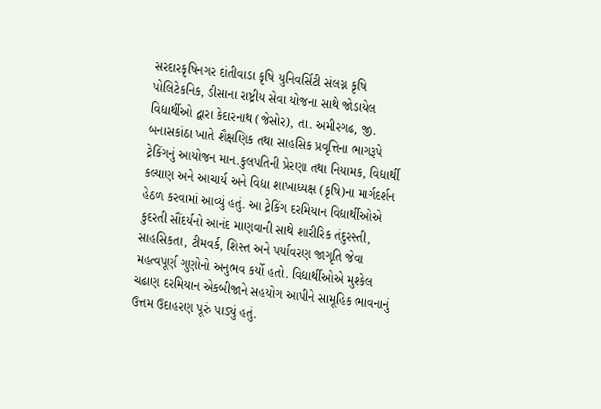સરદારકૃષિનગર દાંતીવાડા કૃષિ યુનિવર્સિટી સંલગ્ન કૃષિ પોલિટેકનિક, ડીસાના રાષ્ટ્રીય સેવા યોજના સાથે જોડાયેલ વિદ્યાર્થીઓ દ્વારા કેદારનાથ (જેસોર), તા. અમીરગઢ, જી. બનાસકાંઠા ખાતે શૈક્ષણિક તથા સાહસિક પ્રવૃત્તિના ભાગરૂપે ટ્રેકિંગનું આયોજન માન.કુલપતિની પ્રેરણા તથા નિયામક, વિદ્યાર્થી કલ્યાણ અને આચાર્ય અને વિદ્યા શાખાધ્યક્ષ (કૃષિ)ના માર્ગદર્શન હેઠળ કરવામાં આવ્યું હતું. આ ટ્રેકિંગ દરમિયાન વિદ્યાર્થીઓએ કુદરતી સૌંદર્યનો આનંદ માણવાની સાથે શારીરિક તંદુરસ્તી, સાહસિકતા, ટીમવર્ક, શિસ્ત અને પર્યાવરણ જાગૃતિ જેવા મહત્વપૂર્ણ ગુણોનો અનુભવ કર્યો હતો. વિદ્યાર્થીઓએ મુશ્કેલ ચઢાણ દરમિયાન એકબીજાને સહયોગ આપીને સામૂહિક ભાવનાનું ઉત્તમ ઉદાહરણ પૂરું પાડ્યું હતું.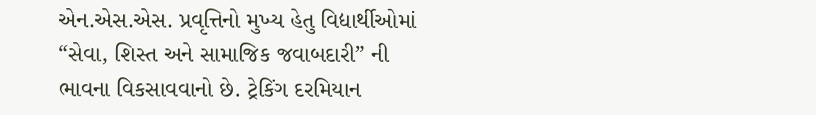એન.એસ.એસ. પ્રવૃત્તિનો મુખ્ય હેતુ વિદ્યાર્થીઓમાં “સેવા, શિસ્ત અને સામાજિક જવાબદારી” ની ભાવના વિકસાવવાનો છે. ટ્રેકિંગ દરમિયાન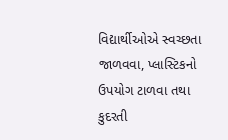વિદ્યાર્થીઓએ સ્વચ્છતા જાળવવા, પ્લાસ્ટિકનો ઉપયોગ ટાળવા તથા કુદરતી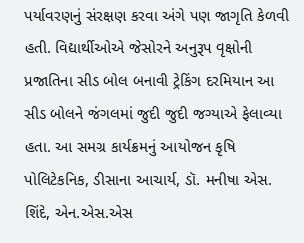પર્યાવરણનું સંરક્ષણ કરવા અંગે પણ જાગૃતિ કેળવી હતી. વિદ્યાર્થીઓએ જેસોરને અનુરૂપ વૃક્ષોની પ્રજાતિના સીડ બોલ બનાવી ટ્રેકિંગ દરમિયાન આ સીડ બોલને જંગલમાં જુદી જુદી જગ્યાએ ફેલાવ્યા હતા. આ સમગ્ર કાર્યક્રમનું આયોજન કૃષિ પોલિટેકનિક, ડીસાના આચાર્ય, ડૉ. મનીષા એસ. શિંદે, એન.એસ.એસ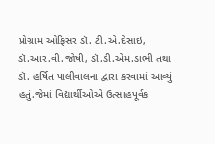પ્રોગ્રામ ઓફિસર ડૉ. ટી.એ.દેસાઇ, ડૉ.આર.વી.જોષી, ડૉ.ડી.એમ.ડાભી તથા ડૉ. હર્ષિત પાલીવાલના દ્વારા કરવામાં આવ્યું હતું.જેમાં વિદ્યાર્થીઓએ ઉત્સાહપૂર્વક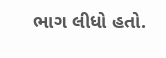ભાગ લીધો હતો.